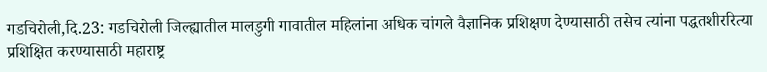गडचिरोली,दि.23: गडचिरोली जिल्ह्यातील मालडुगी गावातील महिलांना अधिक चांगले वैज्ञानिक प्रशिक्षण देण्यासाठी तसेच त्यांना पद्धतशीररित्या प्रशिक्षित करण्यासाठी महाराष्ट्र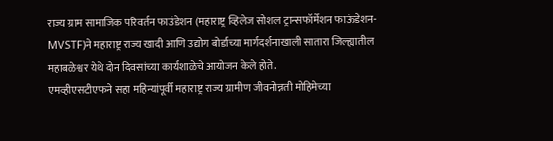राज्य ग्राम सामाजिक परिवर्तन फाउंडेशन (महाराष्ट्र व्हिलेज सोशल ट्रान्सफॉर्मेशन फाऊंडेशन- MVSTF)ने महाराष्ट्र राज्य खादी आणि उद्योग बोर्डाच्या मार्गदर्शनाखाली सातारा जिल्ह्यातील महाबळेश्वर येथे दोन दिवसांच्या कार्यशाळेचे आयोजन केले होते.
एमव्हीएसटीएफने सहा महिन्यांपूर्वी महाराष्ट्र राज्य ग्रामीण जीवनोन्नती मोहिमेच्या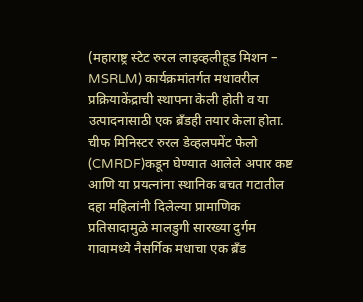(महाराष्ट्र स्टेट रुरल लाइव्हलीहूड मिशन – MSRLM) कार्यक्रमांतर्गत मधावरील प्रक्रियाकेंद्राची स्थापना केली होती व या उत्पादनासाठी एक ब्रँडही तयार केला होता. चीफ मिनिस्टर रुरल डेव्हलपमेंट फेलो (CMRDF)कडून घेण्यात आलेले अपार कष्ट आणि या प्रयत्नांना स्थानिक बचत गटातील दहा महिलांनी दिलेल्या प्रामाणिक प्रतिसादामुळे मालडुगी सारख्या दुर्गम गावामध्ये नैसर्गिक मधाचा एक ब्रँड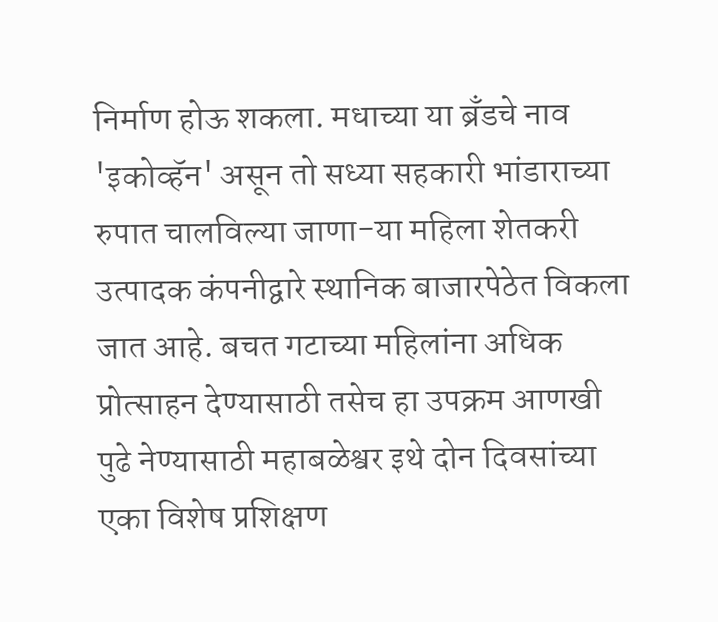निर्माण होऊ शकला. मधाच्या या ब्रँडचे नाव 'इकोव्हॅन' असून तो सध्या सहकारी भांडाराच्या रुपात चालविल्या जाणा-या महिला शेतकरी उत्पादक कंपनीद्वारे स्थानिक बाजारपेठेत विकला जात आहे. बचत गटाच्या महिलांना अधिक प्रोत्साहन देण्यासाठी तसेच हा उपक्रम आणखी पुढे नेण्यासाठी महाबळेश्वर इथे दोन दिवसांच्या एका विशेष प्रशिक्षण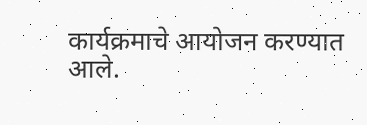कार्यक्रमाचे आयोजन करण्यात आले.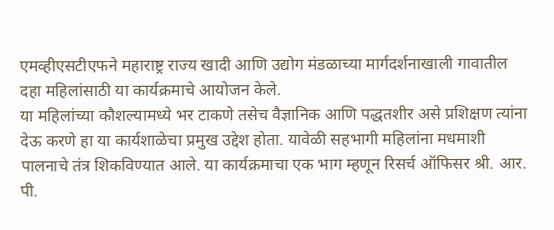एमव्हीएसटीएफने महाराष्ट्र राज्य खादी आणि उद्योग मंडळाच्या मार्गदर्शनाखाली गावातील दहा महिलांसाठी या कार्यक्रमाचे आयोजन केले.
या महिलांच्या कौशल्यामध्ये भर टाकणे तसेच वैज्ञानिक आणि पद्धतशीर असे प्रशिक्षण त्यांना देऊ करणे हा या कार्यशाळेचा प्रमुख उद्देश होता. यावेळी सहभागी महिलांना मधमाशी पालनाचे तंत्र शिकविण्यात आले. या कार्यक्रमाचा एक भाग म्हणून रिसर्च ऑफिसर श्री. आर. पी.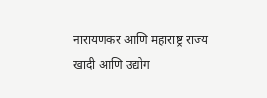नारायणकर आणि महाराष्ट्र राज्य खादी आणि उद्योग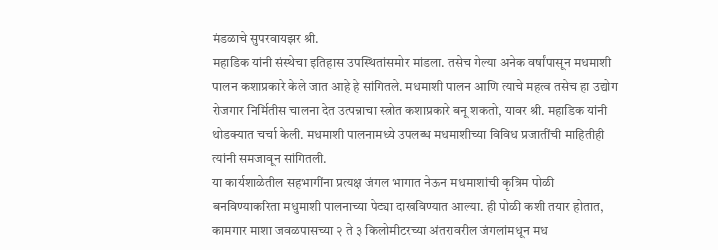मंडळाचे सुपरवायझर श्री.
महाडिक यांनी संस्थेचा इतिहास उपस्थितांसमोर मांडला. तसेच गेल्या अनेक वर्षांपासून मधमाशी पालन कशाप्रकारे केले जात आहे हे सांगितले. मधमाशी पालन आणि त्याचे महत्व तसेच हा उद्योग रोजगार निर्मितीस चालना देत उत्पन्नाचा स्त्रोत कशाप्रकारे बनू शकतो, यावर श्री. महाडिक यांनी थोडक्यात चर्चा केली. मधमाशी पालनामध्ये उपलब्ध मधमाशीच्या विविध प्रजातींची माहितीही त्यांनी समजावून सांगितली.
या कार्यशाळेतील सहभागींना प्रत्यक्ष जंगल भागात नेऊन मधमाशांची कृत्रिम पोळी बनविण्याकरिता मधुमाशी पालनाच्या पेट्या दाखविण्यात आल्या. ही पोळी कशी तयार होतात, कामगार माशा जवळपासच्या २ ते ३ किलोमीटरच्या अंतरावरील जंगलांमधून मध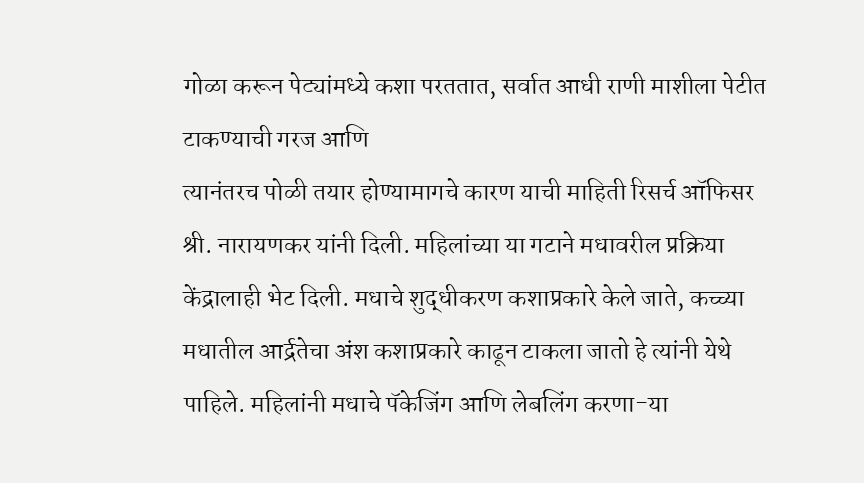गोळा करून पेट्यांमध्ये कशा परततात, सर्वात आधी राणी माशीला पेटीत टाकण्याची गरज आणि
त्यानंतरच पोळी तयार होण्यामागचे कारण याची माहिती रिसर्च ऑफिसर श्री. नारायणकर यांनी दिली. महिलांच्या या गटाने मधावरील प्रक्रिया केंद्रालाही भेट दिली. मधाचे शुद्धीकरण कशाप्रकारे केले जाते, कच्च्या मधातील आर्द्रतेचा अंश कशाप्रकारे काढून टाकला जातो हे त्यांनी येथे पाहिले. महिलांनी मधाचे पॅकेजिंग आणि लेबलिंग करणा-या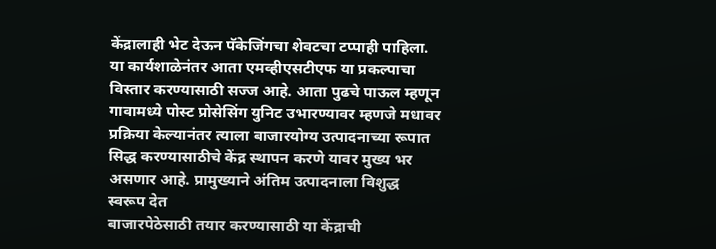केंद्रालाही भेट देऊन पॅकेजिंगचा शेवटचा टप्पाही पाहिला.
या कार्यशाळेनंतर आता एमव्हीएसटीएफ या प्रकल्पाचा विस्तार करण्यासाठी सज्ज आहे. आता पुढचे पाऊल म्हणून गावामध्ये पोस्ट प्रोसेसिंग युनिट उभारण्यावर म्हणजे मधावर प्रक्रिया केल्यानंतर त्याला बाजारयोग्य उत्पादनाच्या रूपात सिद्ध करण्यासाठीचे केंद्र स्थापन करणे यावर मुख्य भर असणार आहे. प्रामुख्याने अंतिम उत्पादनाला विशुद्ध स्वरूप देत
बाजारपेठेसाठी तयार करण्यासाठी या केंद्राची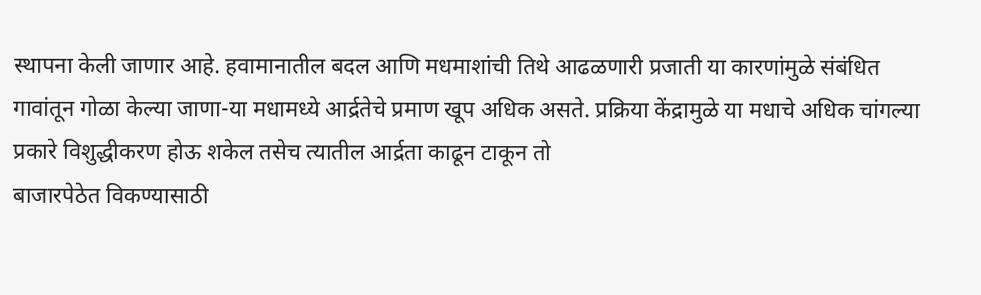स्थापना केली जाणार आहे. हवामानातील बदल आणि मधमाशांची तिथे आढळणारी प्रजाती या कारणांमुळे संबंधित गावांतून गोळा केल्या जाणा-या मधामध्ये आर्द्रतेचे प्रमाण खूप अधिक असते. प्रक्रिया केंद्रामुळे या मधाचे अधिक चांगल्या प्रकारे विशुद्धीकरण होऊ शकेल तसेच त्यातील आर्द्रता काढून टाकून तो
बाजारपेठेत विकण्यासाठी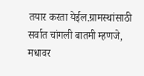तयार करता येईल.ग्रामस्थांसाठी सर्वात चांगली बातमी म्हणजे, मधावर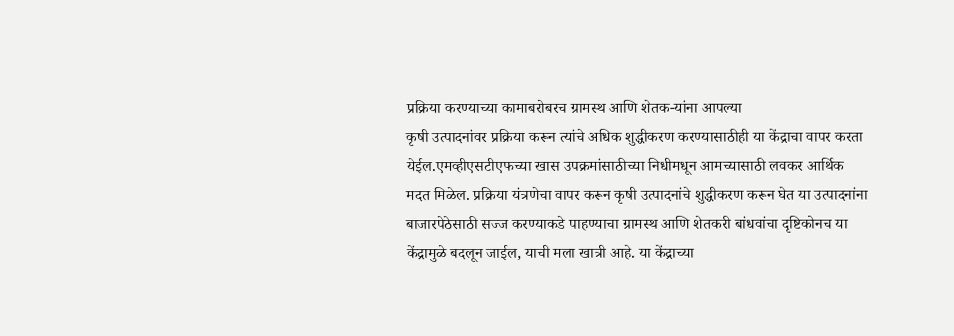प्रक्रिया करण्याच्या कामाबरोबरच ग्रामस्थ आणि शेतक-यांना आपल्या
कृषी उत्पादनांवर प्रक्रिया करून त्यांचे अधिक शुद्धीकरण करण्यासाठीही या केंद्राचा वापर करता येईल.एमव्हीएसटीएफच्या खास उपक्रमांसाठीच्या निधीमधून आमच्यासाठी लवकर आर्थिक मदत मिळेल. प्रक्रिया यंत्रणेचा वापर करून कृषी उत्पादनांचे शुद्धीकरण करून घेत या उत्पादनांना बाजारपेठेसाठी सज्ज करण्याकडे पाहण्याचा ग्रामस्थ आणि शेतकरी बांधवांचा दृष्टिकोनच या केंद्रामुळे बदलून जाईल, याची मला खात्री आहे. या केंद्राच्या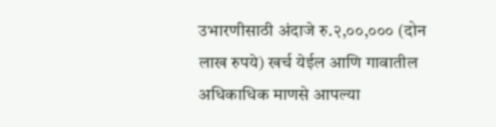उभारणीसाठी अंदाजे रु.२,००,००० (दोन लाख रुपये) खर्च येईल आणि गावातील अधिकाधिक माणसे आपल्या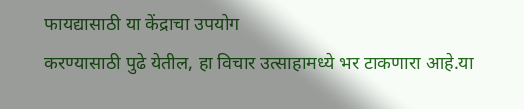फायद्यासाठी या केंद्राचा उपयोग
करण्यासाठी पुढे येतील, हा विचार उत्साहामध्ये भर टाकणारा आहे.या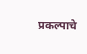प्रकल्पाचे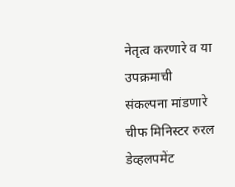नेतृत्व करणारे व या उपक्रमाची संकल्पना मांडणारे चीफ मिनिस्टर रुरल डेव्हलपमेंट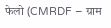फेलो (CMRDF – ग्राम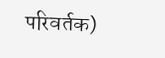परिवर्तक)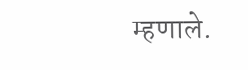म्हणाले.